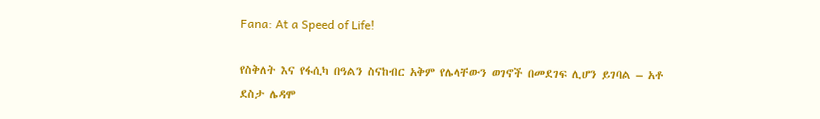Fana: At a Speed of Life!

የስቅለት እና የፋሲካ በዓልን ስናከብር አቅም የሌላቸውን ወገኖች በመደገፍ ሊሆን ይገባል – አቶ ደስታ ሌዳሞ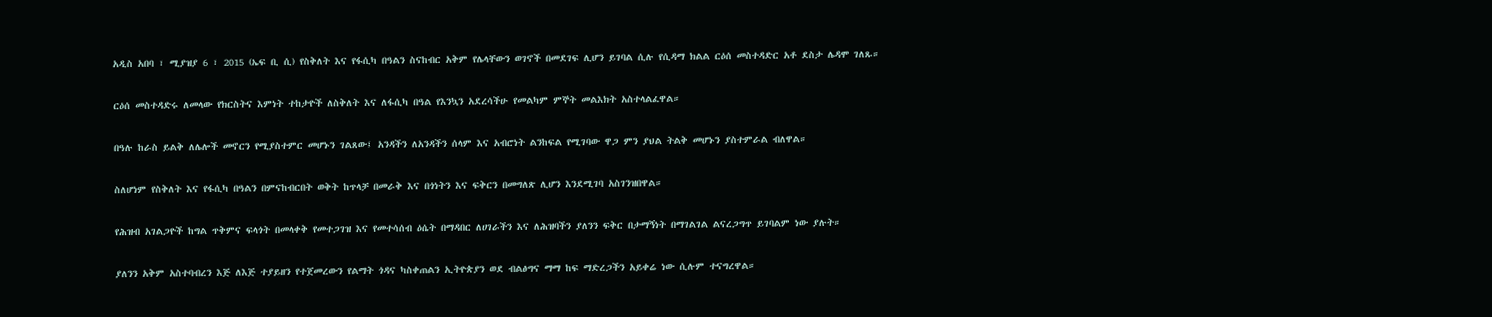አዲስ አበባ ፣ ሚያዝያ 6 ፣ 2015 (ኤፍ ቢ ሲ) የስቅለት እና የፋሲካ በዓልን ስናከብር አቅም የሌላቸውን ወገኖች በመደገፍ ሊሆን ይገባል ሲሉ የሲዳማ ክልል ርዕሰ መስተዳድር አቶ ደስታ ሌዳሞ ገለጹ።

ርዕሰ መስተዳድሩ ለመላው የክርስትና እምነት ተከታዮች ለስቅለት እና ለፋሲካ በዓል የእንኳን አደረሳችሁ የመልካም ምኞት መልእክት አስተላልፈዋል።

በዓሉ ከራስ ይልቅ ለሌሎች መኖርን የሚያስተምር መሆኑን ገልጸው፤ አንዳችን ለአንዳችን ሰላም እና አብሮነት ልንከፍል የሚገባው ዋጋ ምን ያህል ትልቅ መሆኑን ያስተምራል ብለዋል።

ስለሆነም የስቅለት እና የፋሲካ በዓልን በምናከብርበት ወቅት ከጥላቻ በመራቅ እና በጎነትን እና ፍቅርን በመግለጽ ሊሆን እንደሚገባ አስገንዝበዋል።

የሕዝብ አገልጋዮች ከግል ጥቅምና ፍላጎት በመላቀቅ የመተጋገዝ እና የመተሳሰብ ዕሴት በማዳበር ለሀገራችን እና ለሕዝባችን ያለንን ፍቅር በታማኝነት በማገልገል ልናረጋግጥ ይገባልም ነው ያሉት።

ያለንን አቅም አስተባብረን እጅ ለእጅ ተያይዘን የተጀመረውን የልማት ጎዳና ካስቀጠልን ኢትዮጵያን ወደ ብልፅግና ማማ ከፍ ማድረጋችን አይቀሬ ነው ሲሉም ተናግረዋል።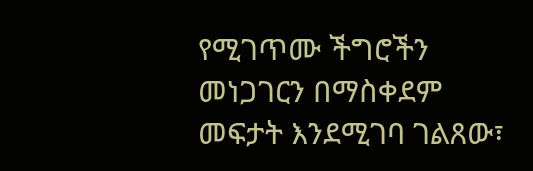የሚገጥሙ ችግሮችን መነጋገርን በማስቀደም መፍታት እንደሚገባ ገልጸው፣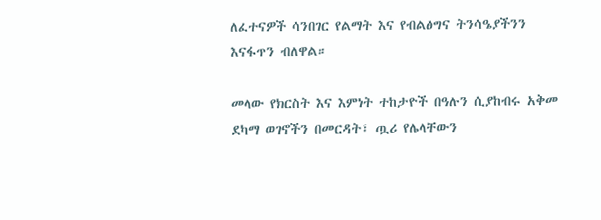ለፈተናዎች ሳንበገር የልማት እና የብልፅግና ትንሳዔያችንን እናፋጥን ብለዋል።

መላው የክርስት እና እምነት ተከታዮች በዓሉን ሲያከብሩ አቅመ ደካማ ወገኖችን በመርዳት፣ ጧሪ የሌላቸውን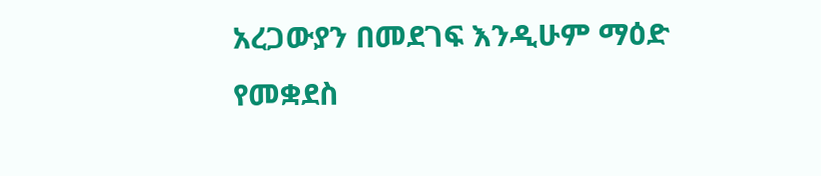አረጋውያን በመደገፍ እንዲሁም ማዕድ የመቋደስ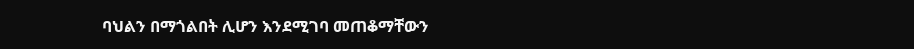ባህልን በማጎልበት ሊሆን እንደሚገባ መጠቆማቸውን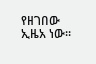የዘገበው ኢዜአ ነው።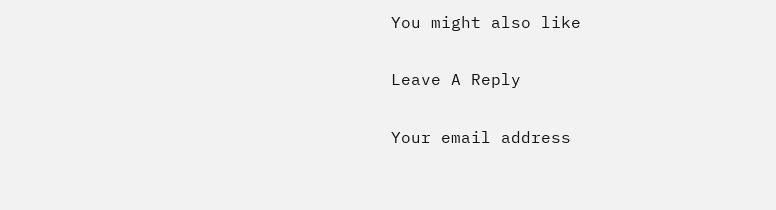You might also like

Leave A Reply

Your email address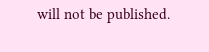will not be published.